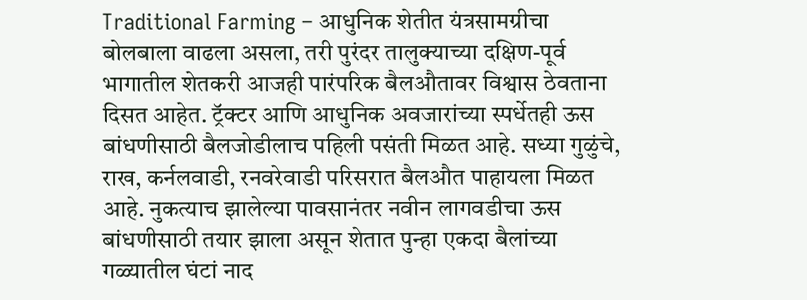Traditional Farming – आधुनिक शेतीत यंत्रसामग्रीचा बोलबाला वाढला असला, तरी पुरंदर तालुक्याच्या दक्षिण-पूर्व भागातील शेतकरी आजही पारंपरिक बैलऔतावर विश्वास ठेवताना दिसत आहेत. ट्रॅक्टर आणि आधुनिक अवजारांच्या स्पर्धेतही ऊस बांधणीसाठी बैलजोडीलाच पहिली पसंती मिळत आहे. सध्या गुळुंचे, राख, कर्नलवाडी, रनवरेवाडी परिसरात बैलऔत पाहायला मिळत आहे. नुकत्याच झालेल्या पावसानंतर नवीन लागवडीचा ऊस बांधणीसाठी तयार झाला असून शेतात पुन्हा एकदा बैलांच्या गळ्यातील घंटां नाद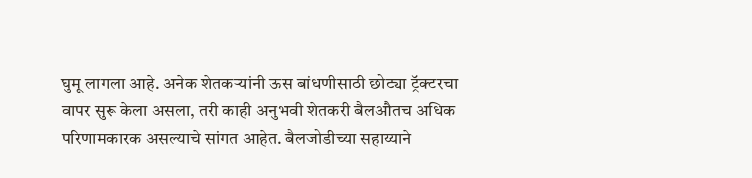घुमू लागला आहे. अनेक शेतकऱ्यांनी ऊस बांधणीसाठी छोट्या ट्रॅक्टरचा वापर सुरू केला असला, तरी काही अनुभवी शेतकरी बैलऔतच अधिक परिणामकारक असल्याचे सांगत आहेत. बैलजोडीच्या सहाय्याने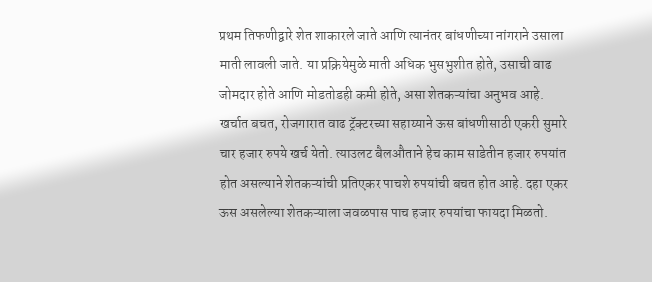प्रथम तिफणीद्वारे शेत शाकारले जाते आणि त्यानंतर बांधणीच्या नांगराने उसाला माती लावली जाते. या प्रक्रियेमुळे माती अधिक भुसभुशीत होते, उसाची वाढ जोमदार होते आणि मोडतोडही कमी होते, असा शेतकऱ्यांचा अनुभव आहे. खर्चात बचत, रोजगारात वाढ ट्रॅक्टरच्या सहाय्याने ऊस बांधणीसाठी एकरी सुमारे चार हजार रुपये खर्च येतो. त्याउलट बैलऔताने हेच काम साडेतीन हजार रुपयांत होत असल्याने शेतकऱ्यांची प्रतिएकर पाचशे रुपयांची बचत होत आहे. दहा एकर ऊस असलेल्या शेतकऱ्याला जवळपास पाच हजार रुपयांचा फायदा मिळतो.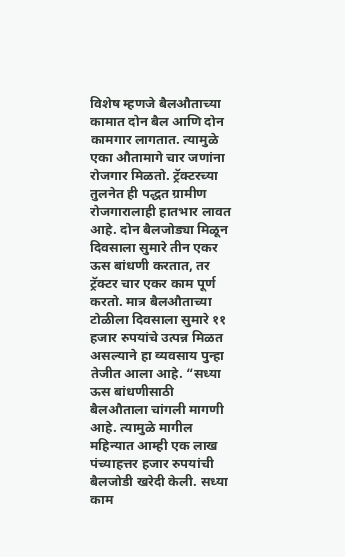विशेष म्हणजे बैलऔताच्या कामात दोन बैल आणि दोन कामगार लागतात. त्यामुळे एका औतामागे चार जणांना रोजगार मिळतो. ट्रॅक्टरच्या तुलनेत ही पद्धत ग्रामीण रोजगारालाही हातभार लावत आहे. दोन बैलजोड्या मिळून दिवसाला सुमारे तीन एकर ऊस बांधणी करतात, तर ट्रॅक्टर चार एकर काम पूर्ण करतो. मात्र बैलऔताच्या टोळीला दिवसाला सुमारे ११ हजार रुपयांचे उत्पन्न मिळत असल्याने हा व्यवसाय पुन्हा तेजीत आला आहे. “सध्या ऊस बांधणीसाठी बैलऔताला चांगली मागणी आहे. त्यामुळे मागील महिन्यात आम्ही एक लाख पंच्याहत्तर हजार रुपयांची बैलजोडी खरेदी केली. सध्या काम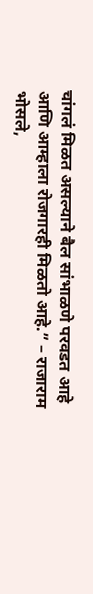चांगलं मिळत असल्याने बैल सांभाळणे परवडत आहे आणि आम्हाला रोजगारही मिळतो आहे.” – राजाराम भोसले,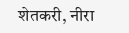शेतकरी, नीरा